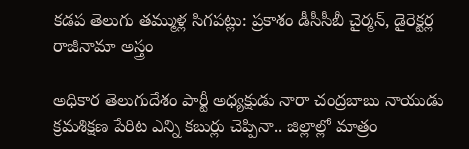కడప తెలుగు తమ్ముళ్ల సిగపట్లు: ప్రకాశం డీసీసీబీ చైర్మన్, డైరెక్టర్ల రాజీనామా అస్త్రం

అధికార తెలుగుదేశం పార్టీ అధ్యక్షుడు నారా చంద్రబాబు నాయుడు క్రమశిక్షణ పేరిట ఎన్ని కబుర్లు చెప్పినా.. జిల్లాల్లో మాత్రం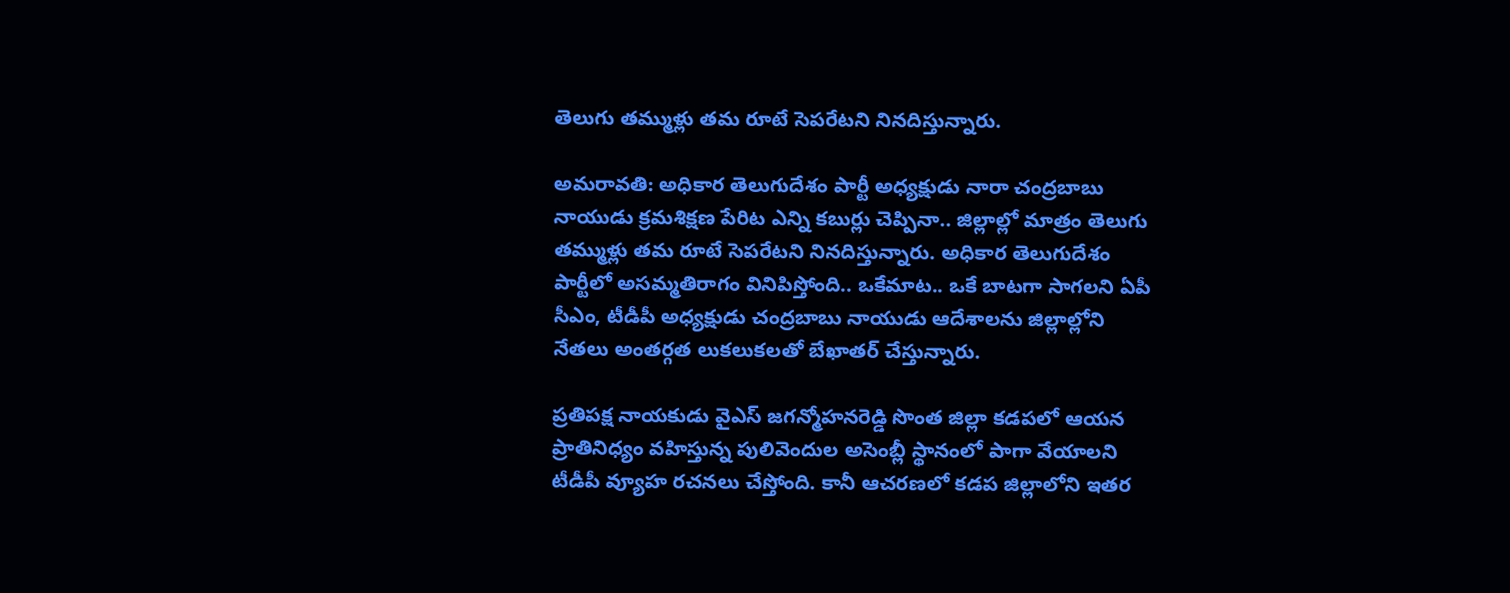తెలుగు తమ్ముళ్లు తమ రూటే సెపరేటని నినదిస్తున్నారు.

అమరావతి: అధికార తెలుగుదేశం పార్టీ అధ్యక్షుడు నారా చంద్రబాబు నాయుడు క్రమశిక్షణ పేరిట ఎన్ని కబుర్లు చెప్పినా.. జిల్లాల్లో మాత్రం తెలుగు తమ్ముళ్లు తమ రూటే సెపరేటని నినదిస్తున్నారు. అధికార తెలుగుదేశం పార్టీలో అసమ్మతిరాగం వినిపిస్తోంది.. ఒకేమాట.. ఒకే బాటగా సాగలని ఏపీ సీఎం, టీడీపీ అధ్యక్షుడు చంద్రబాబు నాయుడు ఆదేశాలను జిల్లాల్లోని నేతలు అంతర్గత లుకలుకలతో బేఖాతర్ చేస్తున్నారు.

ప్రతిపక్ష నాయకుడు వైఎస్ జగన్మోహనరెడ్డి సొంత జిల్లా కడపలో ఆయన ప్రాతినిధ్యం వహిస్తున్న పులివెందుల అసెంబ్లీ స్థానంలో పాగా వేయాలని టీడీపీ వ్యూహ రచనలు చేస్తోంది. కానీ ఆచరణలో కడప జిల్లాలోని ఇతర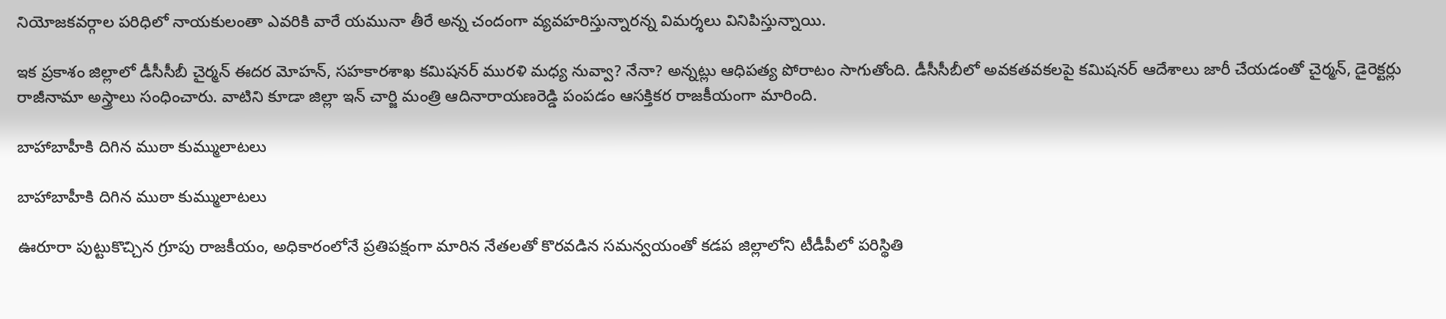నియోజకవర్గాల పరిధిలో నాయకులంతా ఎవరికి వారే యమునా తీరే అన్న చందంగా వ్యవహరిస్తున్నారన్న విమర్శలు వినిపిస్తున్నాయి.

ఇక ప్రకాశం జిల్లాలో డీసీసీబీ చైర్మన్ ఈదర మోహన్, సహకారశాఖ కమిషనర్ మురళి మధ్య నువ్వా? నేనా? అన్నట్లు ఆధిపత్య పోరాటం సాగుతోంది. డీసీసీబీలో అవకతవకలపై కమిషనర్ ఆదేశాలు జారీ చేయడంతో చైర్మన్, డైరెక్టర్లు రాజీనామా అస్త్రాలు సంధించారు. వాటిని కూడా జిల్లా ఇన్ చార్జి మంత్రి ఆదినారాయణరెడ్డి పంపడం ఆసక్తికర రాజకీయంగా మారింది.

బాహాబాహీకి దిగిన ముఠా కుమ్ములాటలు

బాహాబాహీకి దిగిన ముఠా కుమ్ములాటలు

ఊరూరా పుట్టుకొచ్చిన గ్రూపు రాజకీయం, అధికారంలోనే ప్రతిపక్షంగా మారిన నేతలతో కొరవడిన సమన్వయంతో కడప జిల్లాలోని టీడీపీలో పరిస్థితి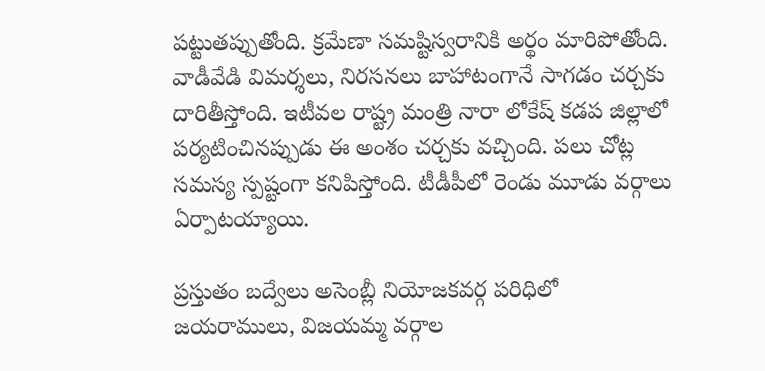పట్టుతప్పుతోంది. క్రమేణా సమష్టిస్వరానికి అర్థం మారిపోతోంది. వాడీవేడి విమర్శలు, నిరసనలు బాహాటంగానే సాగడం చర్చకు దారితీస్తోంది. ఇటీవల రాష్ట్ర మంత్రి నారా లోకేష్‌ కడప జిల్లాలో పర్యటించినప్పుడు ఈ అంశం చర్చకు వచ్చింది. పలు చోట్ల సమస్య స్పష్టంగా కనిపిస్తోంది. టీడీపీలో రెండు మూడు వర్గాలు ఏర్పాటయ్యాయి.

ప్రస్తుతం బద్వేలు అసెంబ్లీ నియోజకవర్గ పరిధిలో జయరాములు, విజయమ్మ వర్గాల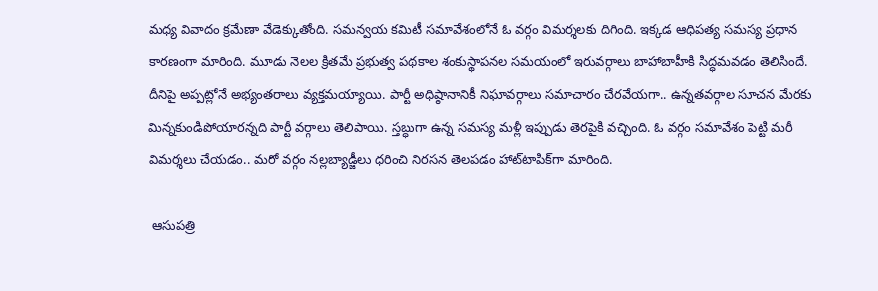మధ్య వివాదం క్రమేణా వేడెక్కుతోంది. సమన్వయ కమిటీ సమావేశంలోనే ఓ వర్గం విమర్శలకు దిగింది. ఇక్కడ ఆధిపత్య సమస్య ప్రధాన కారణంగా మారింది. మూడు నెలల క్రితమే ప్రభుత్వ పథకాల శంకుస్థాపనల సమయంలో ఇరువర్గాలు బాహాబాహీకి సిద్ధమవడం తెలిసిందే. దీనిపై అప్పట్లోనే అభ్యంతరాలు వ్యక్తమయ్యాయి. పార్టీ అధిష్ఠానానికీ నిఘావర్గాలు సమాచారం చేరవేయగా.. ఉన్నతవర్గాల సూచన మేరకు మిన్నకుండిపోయారన్నది పార్టీ వర్గాలు తెలిపాయి. స్తబ్ధుగా ఉన్న సమస్య మళ్లీ ఇప్పుడు తెరపైకి వచ్చింది. ఓ వర్గం సమావేశం పెట్టి మరీ విమర్శలు చేయడం.. మరో వర్గం నల్లబ్యాడ్జీలు ధరించి నిరసన తెలపడం హాట్‌టాపిక్‌గా మారింది.

 ఆసుపత్రి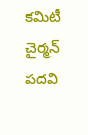కమిటీ చైర్మన్ పదవి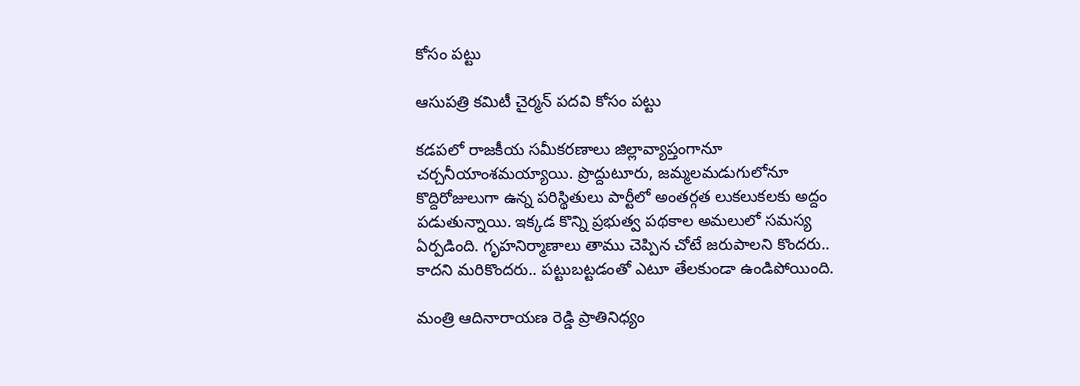కోసం పట్టు

ఆసుపత్రి కమిటీ చైర్మన్ పదవి కోసం పట్టు

కడపలో రాజకీయ సమీకరణాలు జిల్లావ్యాప్తంగానూ చర్చనీయాంశమయ్యాయి. ప్రొద్దుటూరు, జమ్మలమడుగులోనూ కొద్దిరోజులుగా ఉన్న పరిస్థితులు పార్టీలో అంతర్గత లుకలుకలకు అద్దం పడుతున్నాయి. ఇక్కడ కొన్ని ప్రభుత్వ పథకాల అమలులో సమస్య ఏర్పడింది. గృహనిర్మాణాలు తాము చెప్పిన చోటే జరుపాలని కొందరు.. కాదని మరికొందరు.. పట్టుబట్టడంతో ఎటూ తేలకుండా ఉండిపోయింది.

మంత్రి ఆదినారాయణ రెడ్డి ప్రాతినిధ్యం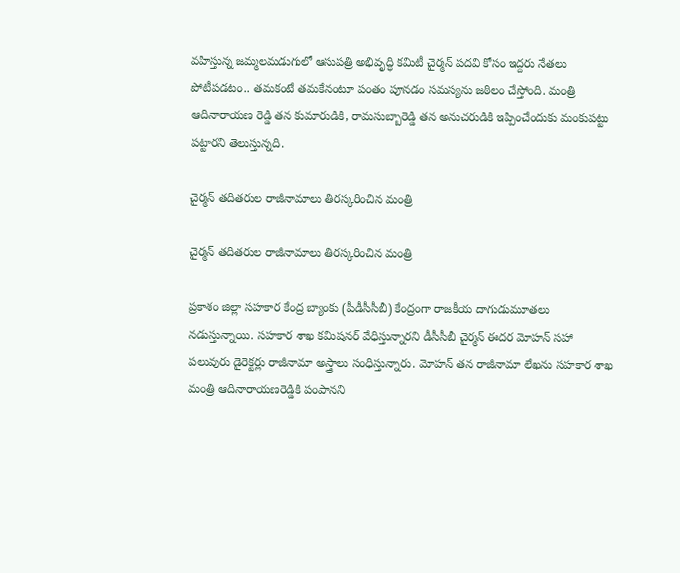వహిస్తున్న జమ్మలమడుగులో ఆసుపత్రి అభివృద్ధి కమిటీ చైర్మన్ పదవి కోసం ఇద్దరు నేతలు పోటీపడటం.. తమకంటే తమకేనంటూ పంతం పూనడం సమస్యను జఠిలం చేస్తోంది. మంత్రి ఆదినారాయణ రెడ్డి తన కుమారుడికి, రామసుబ్బారెడ్డి తన అనుచరుడికి ఇప్పించేందుకు మంకుపట్టు పట్టారని తెలుస్తున్నది.

చైర్మన్ తదితరుల రాజీనామాలు తిరస్కరించిన మంత్రి

చైర్మన్ తదితరుల రాజీనామాలు తిరస్కరించిన మంత్రి

ప్రకాశం జిల్లా సహకార కేంద్ర బ్యాంకు (పీడీసీసీబీ) కేంద్రంగా రాజకీయ దాగుడుమూతలు నడుస్తున్నాయి. సహకార శాఖ కమిషనర్‌ వేధిస్తున్నారని డీసీసీబీ చైర్మన్ ఈదర మోహన్‌ సహా పలువురు డైరెక్టర్లు రాజీనామా అస్త్రాలు సంధిస్తున్నారు. మోహన్‌ తన రాజీనామా లేఖను సహకార శాఖ మంత్రి ఆదినారాయణరెడ్డికి పంపానని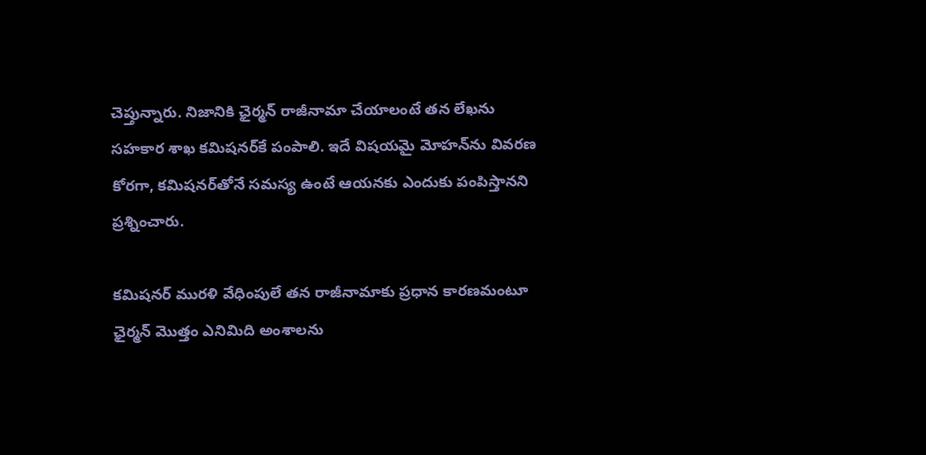చెప్తున్నారు. నిజానికి ఛైర్మన్‌ రాజీనామా చేయాలంటే తన లేఖను సహకార శాఖ కమిషనర్‌కే పంపాలి. ఇదే విషయమై మోహన్‌ను వివరణ కోరగా, కమిషనర్‌తోనే సమస్య ఉంటే ఆయనకు ఎందుకు పంపిస్తానని ప్రశ్నించారు.

కమిషనర్‌ మురళి వేధింపులే తన రాజీనామాకు ప్రధాన కారణమంటూ ఛైర్మన్‌ మొత్తం ఎనిమిది అంశాలను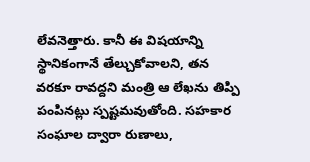లేవనెత్తారు. కానీ ఈ విషయాన్ని స్థానికంగానే తేల్చుకోవాలని, తన వరకూ రావద్దని మంత్రి ఆ లేఖను తిప్పి పంపినట్లు స్పష్టమవుతోంది. సహకార సంఘాల ద్వారా రుణాలు,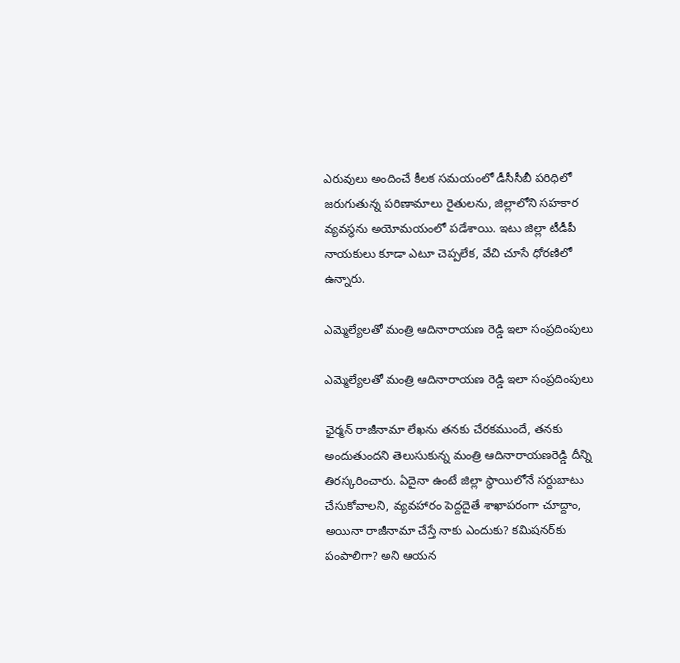ఎరువులు అందించే కీలక సమయంలో డీసీసీబీ పరిధిలో జరుగుతున్న పరిణామాలు రైతులను, జిల్లాలోని సహకార వ్యవస్థను అయోమయంలో పడేశాయి. ఇటు జిల్లా టీడీపీ నాయకులు కూడా ఎటూ చెప్పలేక, వేచి చూసే ధోరణిలో ఉన్నారు.

ఎమ్మెల్యేలతో మంత్రి ఆదినారాయణ రెడ్డి ఇలా సంప్రదింపులు

ఎమ్మెల్యేలతో మంత్రి ఆదినారాయణ రెడ్డి ఇలా సంప్రదింపులు

ఛైర్మన్‌ రాజీనామా లేఖను తనకు చేరకముందే, తనకు అందుతుందని తెలుసుకున్న మంత్రి ఆదినారాయణరెడ్డి దీన్ని తిరస్కరించారు. ఏదైనా ఉంటే జిల్లా స్థాయిలోనే సర్దుబాటు చేసుకోవాలని, వ్యవహారం పెద్దదైతే శాఖాపరంగా చూద్దాం, అయినా రాజీనామా చేస్తే నాకు ఎందుకు? కమిషనర్‌కు పంపాలిగా? అని ఆయన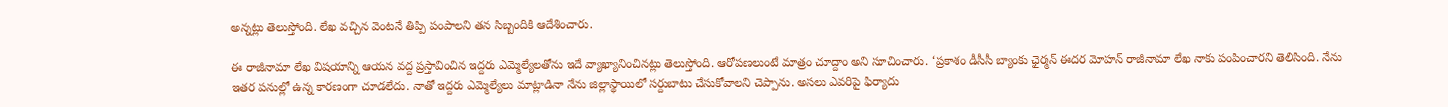అన్నట్లు తెలుస్తోంది. లేఖ వచ్చిన వెంటనే తిప్పి పంపాలని తన సిబ్బందికి ఆదేశించారు.

ఈ రాజీనామా లేఖ విషయాన్ని ఆయన వద్ద ప్రస్తావించిన ఇద్దరు ఎమ్మెల్యేలతోను ఇదే వ్యాఖ్యానించినట్లు తెలుస్తోంది. ఆరోపణలుంటే మాత్రం చూద్దాం అని సూచించారు. ‘ప్రకాశం డీసీసీ బ్యాంకు ఛైర్మన్‌ ఈదర మోహన్‌ రాజీనామా లేఖ నాకు పంపించారని తెలిసింది. నేను ఇతర పనుల్లో ఉన్న కారణంగా చూడలేదు. నాతో ఇద్దరు ఎమ్మెల్యేలు మాట్లాడినా నేను జిల్లాస్థాయిలో సర్దుబాటు చేసుకోవాలని చెప్పాను. అసలు ఎవరిపై ఫిర్యాదు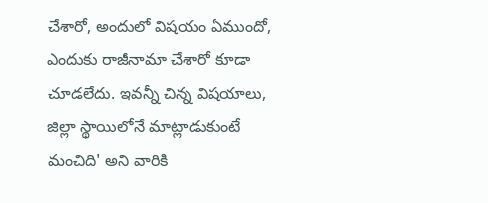చేశారో, అందులో విషయం ఏముందో, ఎందుకు రాజీనామా చేశారో కూడా చూడలేదు. ఇవన్నీ చిన్న విషయాలు, జిల్లా స్థాయిలోనే మాట్లాడుకుంటే మంచిది' అని వారికి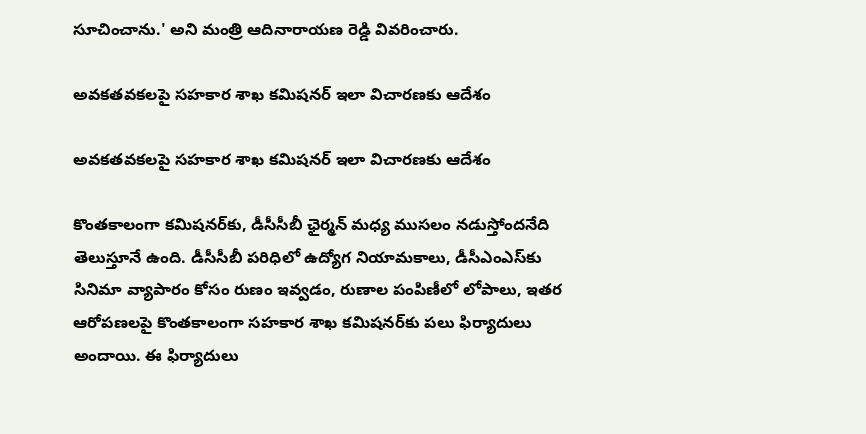సూచించాను.' అని మంత్రి ఆదినారాయణ రెడ్డి వివరించారు.

అవకతవకలపై సహకార శాఖ కమిషనర్ ఇలా విచారణకు ఆదేశం

అవకతవకలపై సహకార శాఖ కమిషనర్ ఇలా విచారణకు ఆదేశం

కొంతకాలంగా కమిషనర్‌కు, డీసీసీబీ ఛైర్మన్‌ మధ్య ముసలం నడుస్తోందనేది తెలుస్తూనే ఉంది. డీసీసీబీ పరిధిలో ఉద్యోగ నియామకాలు, డీసీఎంఎస్‌కు సినిమా వ్యాపారం కోసం రుణం ఇవ్వడం, రుణాల పంపిణీలో లోపాలు, ఇతర ఆరోపణలపై కొంతకాలంగా సహకార శాఖ కమిషనర్‌కు పలు ఫిర్యాదులు అందాయి. ఈ ఫిర్యాదులు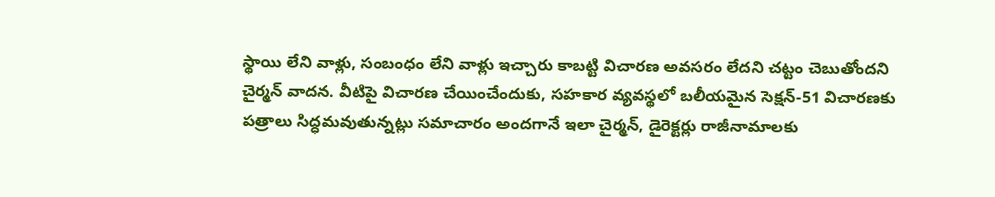స్థాయి లేని వాళ్లు, సంబంధం లేని వాళ్లు ఇచ్చారు కాబట్టి విచారణ అవసరం లేదని చట్టం చెబుతోందని చైర్మన్‌ వాదన. వీటిపై విచారణ చేయించేందుకు, సహకార వ్యవస్థలో బలీయమైన సెక్షన్‌-51 విచారణకు పత్రాలు సిద్ధమవుతున్నట్లు సమాచారం అందగానే ఇలా చైర్మన్, డైరెక్టర్లు రాజీనామాలకు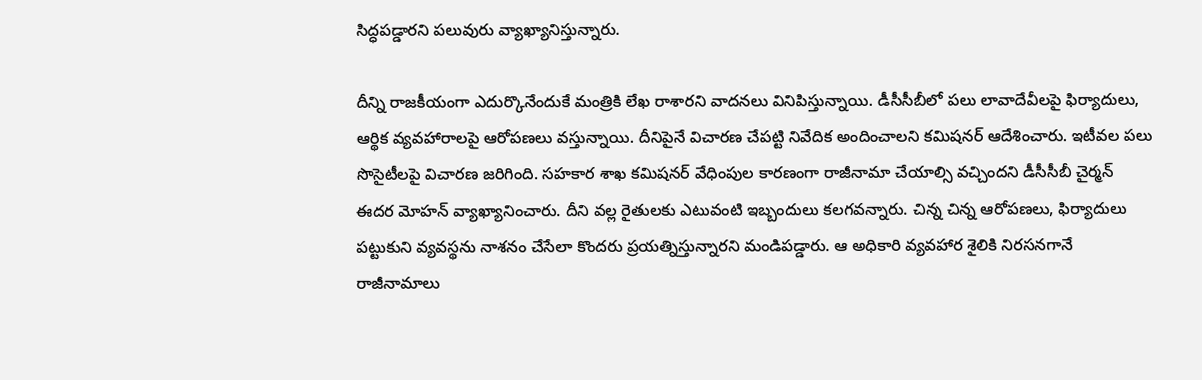సిద్ధపడ్డారని పలువురు వ్యాఖ్యానిస్తున్నారు.

దీన్ని రాజకీయంగా ఎదుర్కొనేందుకే మంత్రికి లేఖ రాశారని వాదనలు వినిపిస్తున్నాయి. డీసీసీబీలో పలు లావాదేవీలపై ఫిర్యాదులు, ఆర్థిక వ్యవహారాలపై ఆరోపణలు వస్తున్నాయి. దీనిపైనే విచారణ చేపట్టి నివేదిక అందించాలని కమిషనర్‌ ఆదేశించారు. ఇటీవల పలు సొసైటీలపై విచారణ జరిగింది. సహకార శాఖ కమిషనర్‌ వేధింపుల కారణంగా రాజీనామా చేయాల్సి వచ్చిందని డీసీసీబీ చైర్మన్ ఈదర మోహన్ వ్యాఖ్యానించారు. దీని వల్ల రైతులకు ఎటువంటి ఇబ్బందులు కలగవన్నారు. చిన్న చిన్న ఆరోపణలు, ఫిర్యాదులు పట్టుకుని వ్యవస్థను నాశనం చేసేలా కొందరు ప్రయత్నిస్తున్నారని మండిపడ్డారు. ఆ అధికారి వ్యవహార శైలికి నిరసనగానే రాజీనామాలు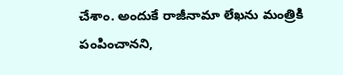చేశాం. అందుకే రాజీనామా లేఖను మంత్రికి పంపించానని,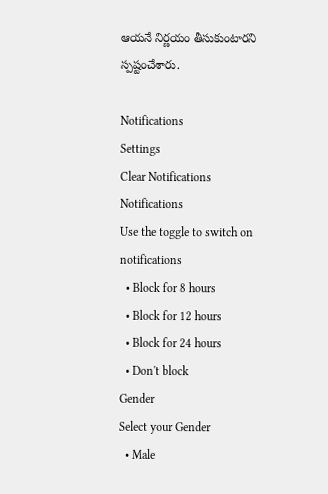ఆయనే నిర్ణయం తీసుకుంటారని స్పష్టంచేశారు.

Notifications
Settings
Clear Notifications
Notifications
Use the toggle to switch on notifications
  • Block for 8 hours
  • Block for 12 hours
  • Block for 24 hours
  • Don't block
Gender
Select your Gender
  • Male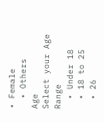• Female
  • Others
Age
Select your Age Range
  • Under 18
  • 18 to 25
  • 26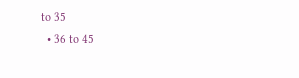to 35
  • 36 to 45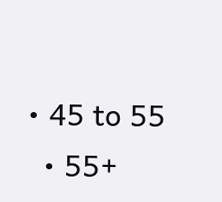• 45 to 55
  • 55+